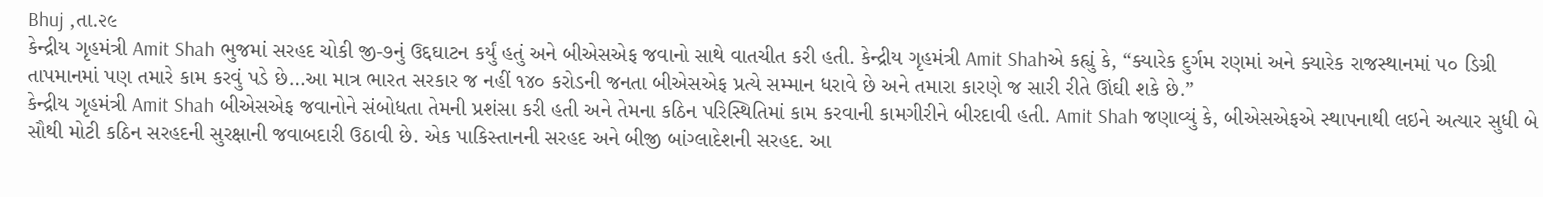Bhuj ,તા.૨૯
કેન્દ્રીય ગૃહમંત્રી Amit Shah ભુજમાં સરહદ ચોકી જી-૭નું ઉદ્દઘાટન કર્યું હતું અને બીએસએફ જવાનો સાથે વાતચીત કરી હતી. કેન્દ્રીય ગૃહમંત્રી Amit Shahએ કહ્યું કે, “ક્યારેક દુર્ગમ રણમાં અને ક્યારેક રાજસ્થાનમાં ૫૦ ડિગ્રી તાપમાનમાં પણ તમારે કામ કરવું પડે છે…આ માત્ર ભારત સરકાર જ નહીં ૧૪૦ કરોડની જનતા બીએસએફ પ્રત્યે સમ્માન ધરાવે છે અને તમારા કારણે જ સારી રીતે ઊંઘી શકે છે.”
કેન્દ્રીય ગૃહમંત્રી Amit Shah બીએસએફ જવાનોને સંબોધતા તેમની પ્રશંસા કરી હતી અને તેમના કઠિન પરિસ્થિતિમાં કામ કરવાની કામગીરીને બીરદાવી હતી. Amit Shah જણાવ્યું કે, બીએસએફએ સ્થાપનાથી લઇને અત્યાર સુધી બે સૌથી મોટી કઠિન સરહદની સુરક્ષાની જવાબદારી ઉઠાવી છે. એક પાકિસ્તાનની સરહદ અને બીજી બાંગ્લાદેશની સરહદ. આ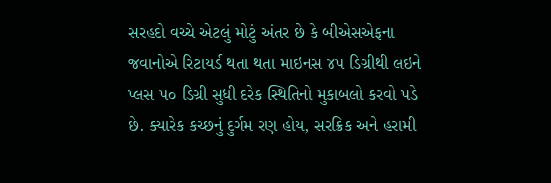સરહદો વચ્ચે એટલું મોટું અંતર છે કે બીએસએફના જવાનોએ રિટાયર્ડ થતા થતા માઇનસ ૪૫ ડિગ્રીથી લઇને પ્લસ ૫૦ ડિગ્રી સુધી દરેક સ્થિતિનો મુકાબલો કરવો પડે છે. ક્યારેક કચ્છનું દુર્ગમ રણ હોય, સરક્રિક અને હરામી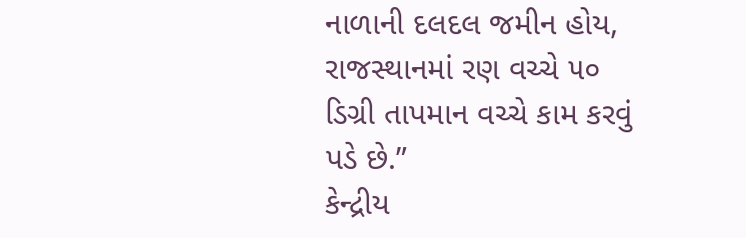નાળાની દલદલ જમીન હોય, રાજસ્થાનમાં રણ વચ્ચે ૫૦ ડિગ્રી તાપમાન વચ્ચે કામ કરવું પડે છે.”
કેન્દ્રીય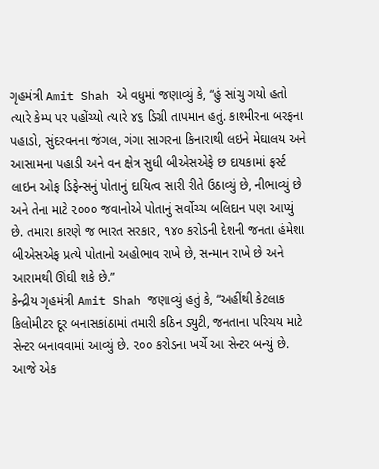ગૃહમંત્રી Amit Shah એ વધુમાં જણાવ્યું કે, “હું સાંચુ ગયો હતો ત્યારે કેમ્પ પર પહોંચ્યો ત્યારે ૪૬ ડિગ્રી તાપમાન હતું. કાશ્મીરના બરફના પહાડો, સુંદરવનના જંગલ, ગંગા સાગરના કિનારાથી લઇને મેઘાલય અને આસામના પહાડી અને વન ક્ષેત્ર સુધી બીએસએફે છ દાયકામાં ફર્સ્ટ લાઇન ઓફ ડિફેન્સનું પોતાનું દાયિત્વ સારી રીતે ઉઠાવ્યું છે, નીભાવ્યું છે અને તેના માટે ૨૦૦૦ જવાનોએ પોતાનું સર્વોચ્ચ બલિદાન પણ આપ્યું છે. તમારા કારણે જ ભારત સરકાર, ૧૪૦ કરોડની દેશની જનતા હંમેશા બીએસએફ પ્રત્યે પોતાનો અહોભાવ રાખે છે, સન્માન રાખે છે અને આરામથી ઊંઘી શકે છે.”
કેન્દ્રીય ગૃહમંત્રી Amit Shah જણાવ્યું હતું કે, “અહીંથી કેટલાક કિલોમીટર દૂર બનાસકાંઠામાં તમારી કઠિન ડ્યુટી, જનતાના પરિચય માટે સેન્ટર બનાવવામાં આવ્યું છે. ૨૦૦ કરોડના ખર્ચે આ સેન્ટર બન્યું છે. આજે એક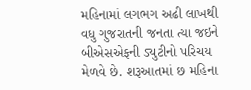મહિનામાં લગભગ અઢી લાખથી વધુ ગુજરાતની જનતા ત્યા જઇને બીએસએફની ડ્યુટીનો પરિચય મેળવે છે. શરૂઆતમાં છ મહિના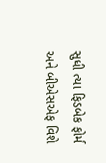સુધી ત્યા ફિડબેક ફોર્મ અને બીએસએફ વિશે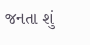જનતા શું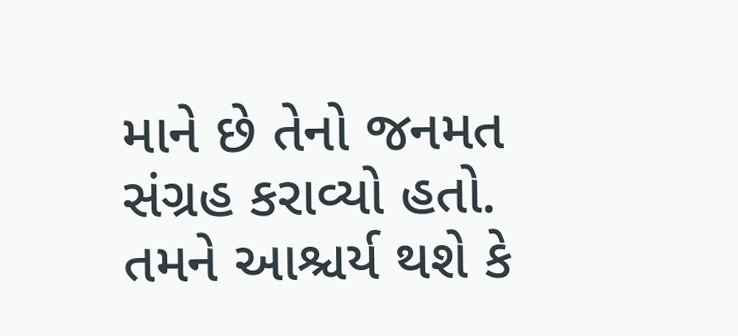માને છે તેનો જનમત સંગ્રહ કરાવ્યો હતો. તમને આશ્ચર્ય થશે કે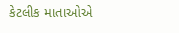કેટલીક માતાઓએ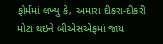ફોર્મમાં લખ્યુ કે, અમારા દીકરા-દીકરી મોટા થઇને બીએસએફમાં જાય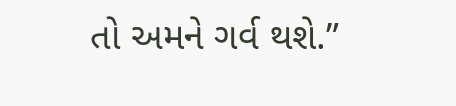તો અમને ગર્વ થશે.”